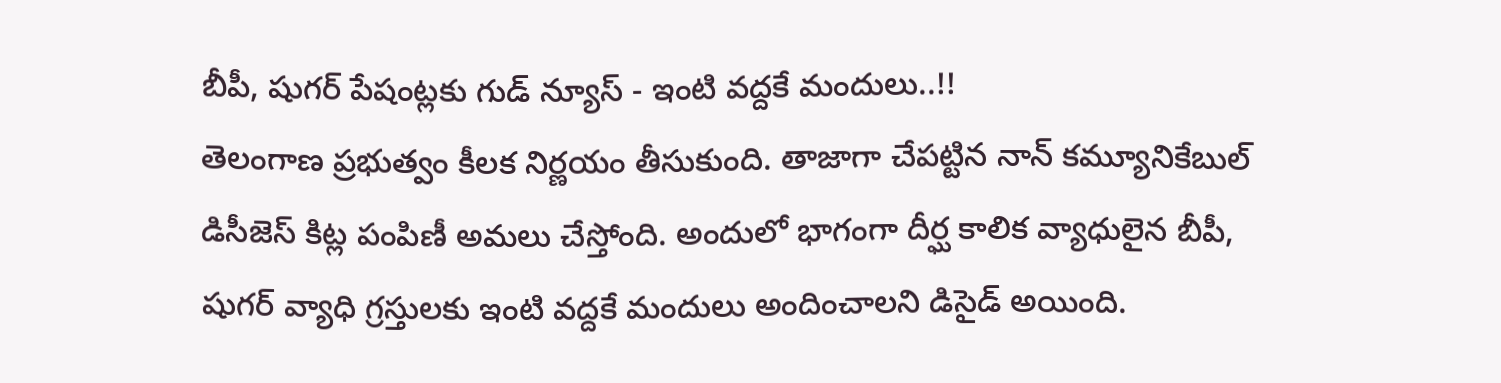బీపీ, షుగర్ పేషంట్లకు గుడ్ న్యూస్ - ఇంటి వద్దకే మందులు..!!
తెలంగాణ ప్రభుత్వం కీలక నిర్ణయం తీసుకుంది. తాజాగా చేపట్టిన నాన్ కమ్యూనికేబుల్ డిసీజెస్ కిట్ల పంపిణీ అమలు చేస్తోంది. అందులో భాగంగా దీర్ఘ కాలిక వ్యాధులైన బీపీ, షుగర్ వ్యాధి గ్రస్తులకు ఇంటి వద్దకే మందులు అందించాలని డిసైడ్ అయింది.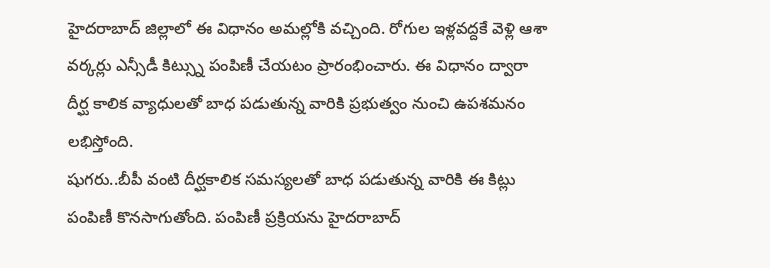హైదరాబాద్ జిల్లాలో ఈ విధానం అమల్లోకి వచ్చింది. రోగుల ఇళ్లవద్దకే వెళ్లి ఆశా వర్కర్లు ఎన్సీడీ కిట్స్ను పంపిణీ చేయటం ప్రారంభించారు. ఈ విధానం ద్వారా దీర్ఘ కాలిక వ్యాధులతో బాధ పడుతున్న వారికి ప్రభుత్వం నుంచి ఉపశమనం లభిస్తోంది.
షుగరు..బీపీ వంటి దీర్ఘకాలిక సమస్యలతో బాధ పడుతున్న వారికి ఈ కిట్లు పంపిణీ కొనసాగుతోంది. పంపిణీ ప్రక్రియను హైదరాబాద్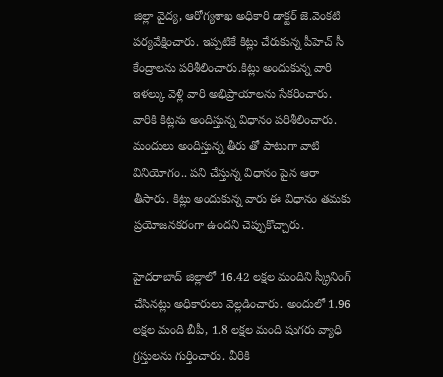జిల్లా వైద్య, ఆరోగ్యశాఖ అధికారి డాక్టర్ జె.వెంకటి పర్యవేక్షించారు. ఇప్పటికే కిట్లు చేరుకున్న పీహెచ్ సీ కేంద్రాలను పరిశీలించారు.కిట్లు అందుకున్న వారి ఇళల్కు వెళ్లి వారి అభిప్రాయాలను సేకరించారు. వారికి కిట్లను అందిస్తున్న విధానం పరిశీలించారు. మందులు అందిస్తున్న తీరు తో పాటుగా వాటి వినియోగం.. పని చేస్తున్న విధానం పైన ఆరా తీసారు. కిట్లు అందుకున్న వారు ఈ విధానం తమకు ప్రయోజనకరంగా ఉందని చెప్పుకొచ్చారు.

హైదరాబాద్ జిల్లాలో 16.42 లక్షల మందిని స్క్రీనింగ్ చేసినట్లు అధికారులు వెల్లడించారు. అందులో 1.96 లక్షల మంది బీపీ, 1.8 లక్షల మంది షుగరు వ్యాధి గ్రస్తులను గుర్తించారు. వీరికి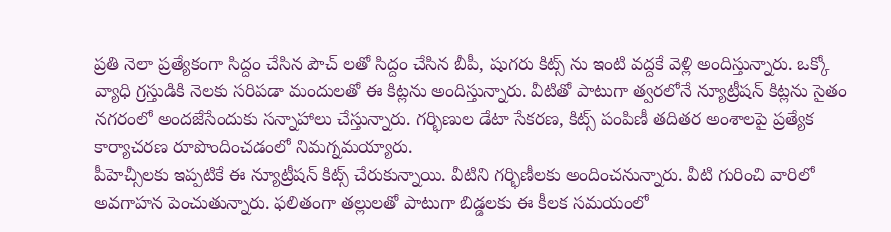ప్రతి నెలా ప్రత్యేకంగా సిద్దం చేసిన పౌచ్ లతో సిద్దం చేసిన బీపీ, షుగరు కిట్స్ ను ఇంటి వద్దకే వెళ్లి అందిస్తున్నారు. ఒక్కో వ్యాధి గ్రస్తుడికి నెలకు సరిపడా మందులతో ఈ కిట్లను అందిస్తున్నారు. వీటితో పాటుగా త్వరలోనే న్యూట్రీషన్ కిట్లను సైతం నగరంలో అందజేసేందుకు సన్నాహాలు చేస్తున్నారు. గర్భిణుల డేటా సేకరణ, కిట్స్ పంపిణీ తదితర అంశాలపై ప్రత్యేక కార్యాచరణ రూపొందించడంలో నిమగ్నమయ్యారు.
పీహెచ్సీలకు ఇప్పటికే ఈ న్యూట్రీషన్ కిట్స్ చేరుకున్నాయి. వీటిని గర్భిణీలకు అందించనున్నారు. వీటి గురించి వారిలో అవగాహన పెంచుతున్నారు. ఫలితంగా తల్లులతో పాటుగా బిడ్డలకు ఈ కీలక సమయంలో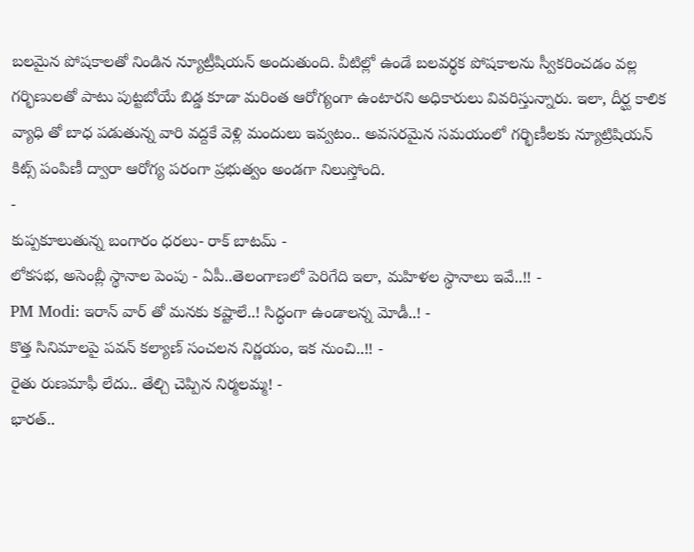బలమైన పోషకాలతో నిండిన న్యూట్రీషియన్ అందుతుంది. వీటిల్లో ఉండే బలవర్థక పోషకాలను స్వీకరించడం వల్ల గర్భిణులతో పాటు పుట్టబోయే బిడ్డ కూడా మరింత ఆరోగ్యంగా ఉంటారని అధికారులు వివరిస్తున్నారు. ఇలా, దీర్ఘ కాలిక వ్యాధి తో బాధ పడుతున్న వారి వద్దకే వెళ్లి మందులు ఇవ్వటం.. అవసరమైన సమయంలో గర్భిణీలకు న్యూట్రిషియన్ కిట్స్ పంపిణీ ద్వారా ఆరోగ్య పరంగా ప్రభుత్వం అండగా నిలుస్తోంది.
-
కుప్పకూలుతున్న బంగారం ధరలు- రాక్ బాటమ్ -
లోకసభ, అసెంబ్లీ స్థానాల పెంపు - ఏపీ..తెలంగాణలో పెరిగేది ఇలా, మహిళల స్థానాలు ఇవే..!! -
PM Modi: ఇరాన్ వార్ తో మనకు కష్టాలే..! సిద్ధంగా ఉండాలన్న మోడీ..! -
కొత్త సినిమాలపై పవన్ కల్యాణ్ సంచలన నిర్ణయం, ఇక నుంచి..!! -
రైతు రుణమాఫీ లేదు.. తేల్చి చెప్పిన నిర్మలమ్మ! -
భారత్..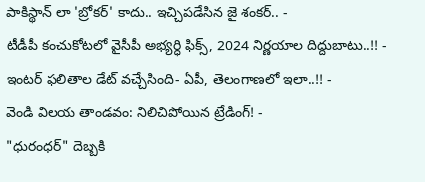పాకిస్థాన్ లా 'బ్రోకర్' కాదు.. ఇచ్చిపడేసిన జై శంకర్.. -
టీడీపీ కంచుకోటలో వైసీపీ అభ్యర్ధి ఫిక్స్, 2024 నిర్ణయాల దిద్దుబాటు..!! -
ఇంటర్ ఫలితాల డేట్ వచ్చేసింది- ఏపీ, తెలంగాణలో ఇలా..!! -
వెండి విలయ తాండవం: నిలిచిపోయిన ట్రేడింగ్! -
"ధురంధర్" దెబ్బకి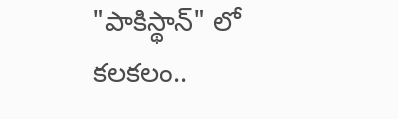"పాకిస్థాన్" లో కలకలం..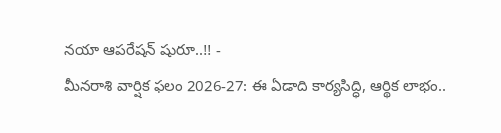నయా ఆపరేషన్ షురూ..!! -
మీనరాశి వార్షిక ఫలం 2026-27: ఈ ఏడాది కార్యసిద్ధి, ఆర్థిక లాభం..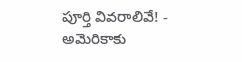పూర్తి వివరాలివే! -
అమెరికాకు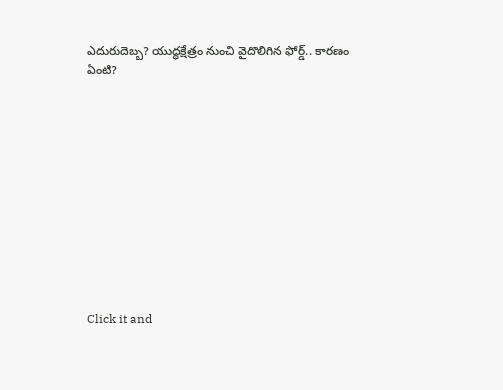ఎదురుదెబ్బ? యుద్ధక్షేత్రం నుంచి వైదొలిగిన ఫోర్డ్.. కారణం ఏంటి?












Click it and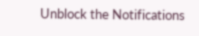Unblock the Notifications